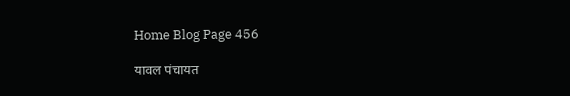Home Blog Page 456

यावल पंचायत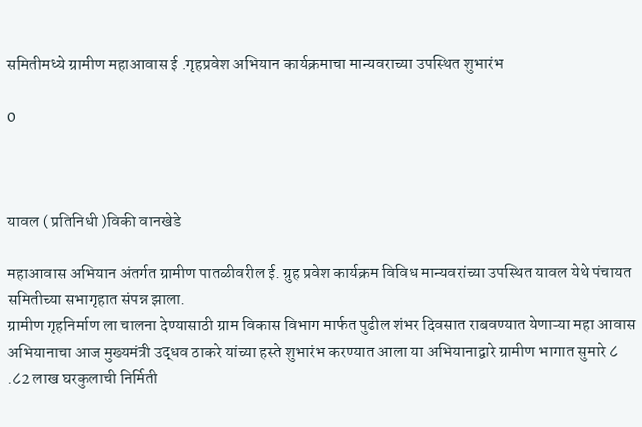समितीमध्ये ग्रामीण महाआवास ई .गृहप्रवेश अभियान कार्यक्रमाचा मान्यवराच्या उपस्थित शुभारंभ

0



यावल ( प्रतिनिधी )विकी वानखेडे

महाआवास अभियान अंतर्गत ग्रामीण पातळीवरील ई. ग्रुह प्रवेश कार्यक्रम विविध मान्यवरांच्या उपस्थित यावल येथे पंचायत समितीच्या सभागृहात संपन्न झाला.
ग्रामीण गृहनिर्माण ला चालना देण्यासाठी ग्राम विकास विभाग मार्फत पुढील शंभर दिवसात राबवण्यात येणाऱ्या महा आवास अभियानाचा आज मुख्यमंत्री उद्धव ठाकरे यांच्या हस्ते शुभारंभ करण्यात आला या अभियानाद्वारे ग्रामीण भागात सुमारे ८ .८2 लाख घरकुलाची निर्मिती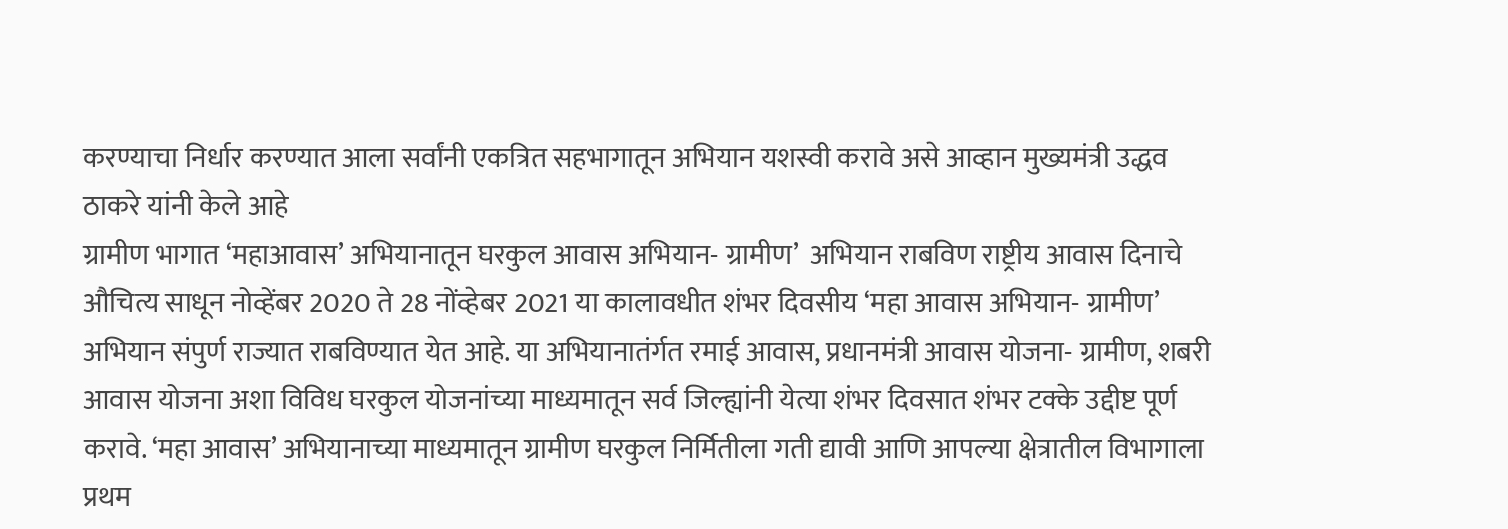करण्याचा निर्धार करण्यात आला सर्वांनी एकत्रित सहभागातून अभियान यशस्वी करावे असे आव्हान मुख्यमंत्री उद्धव ठाकरे यांनी केले आहे
ग्रामीण भागात ‘महाआवास’ अभियानातून घरकुल आवास अभियान- ग्रामीण’  अभियान राबविण राष्ट्रीय आवास दिनाचे औचित्य साधून नोव्हेंबर 2020 ते 28 नोंव्हेबर 2021 या कालावधीत शंभर दिवसीय ‘महा आवास अभियान- ग्रामीण’  अभियान संपुर्ण राज्यात राबविण्यात येत आहे. या अभियानातंर्गत रमाई आवास, प्रधानमंत्री आवास योजना- ग्रामीण, शबरी आवास योजना अशा विविध घरकुल योजनांच्या माध्यमातून सर्व जिल्ह्यांनी येत्या शंभर दिवसात शंभर टक्के उद्दीष्ट पूर्ण करावे. ‘महा आवास’ अभियानाच्या माध्यमातून ग्रामीण घरकुल निर्मितीला गती द्यावी आणि आपल्या क्षेत्रातील विभागाला प्रथम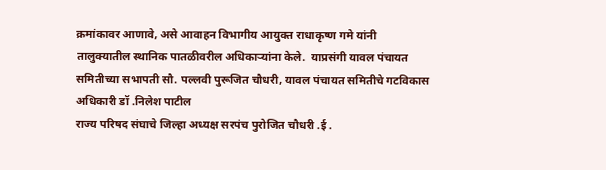क्रमांकावर आणावे, असे आवाहन विभागीय आयुक्त राधाकृष्ण गमे यांनी तालुक्यातील स्थानिक पातळीवरील अधिकाऱ्यांना केले.  याप्रसंगी यावल पंचायत समितीच्या सभापती सौ. पल्लवी पुरूजित चौधरी, यावल पंचायत समितीचे गटविकास अधिकारी डॉ .निलेश पाटील
राज्य परिषद संघाचे जिल्हा अध्यक्ष सरपंच पुरोजित चौधरी .ई .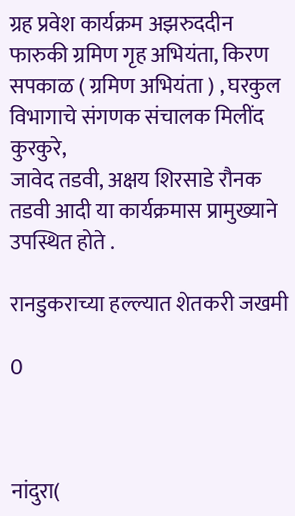ग्रह प्रवेश कार्यक्रम अझरुददीन फारुकी ग्रमिण गृह अभियंता, किरण सपकाळ ( ग्रमिण अभियंता ) , घरकुल विभागाचे संगणक संचालक मिलींद कुरकुरे,
जावेद तडवी, अक्षय शिरसाडे रौनक तडवी आदी या कार्यक्रमास प्रामुख्याने उपस्थित होते .

रानडुकराच्या हल्ल्यात शेतकरी जखमी

0



नांदुरा(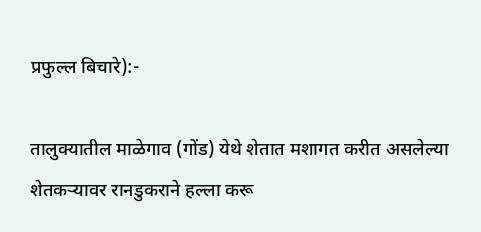प्रफुल्ल बिचारे):-

तालुक्यातील माळेगाव (गोंड) येथे शेतात मशागत करीत असलेल्या शेतकऱ्यावर रानडुकराने हल्ला करू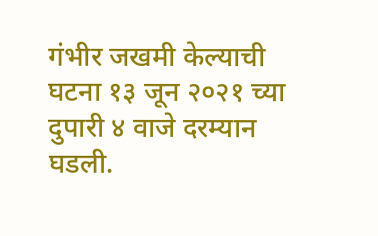गंभीर जखमी केल्याची घटना १३ जून २०२१ च्या दुपारी ४ वाजे दरम्यान घडली.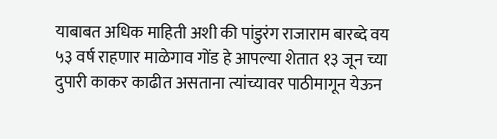याबाबत अधिक माहिती अशी की पांडुरंग राजाराम बारब्दे वय ५३ वर्ष राहणार माळेगाव गोंड हे आपल्या शेतात १३ जून च्या दुपारी काकर काढीत असताना त्यांच्यावर पाठीमागून येऊन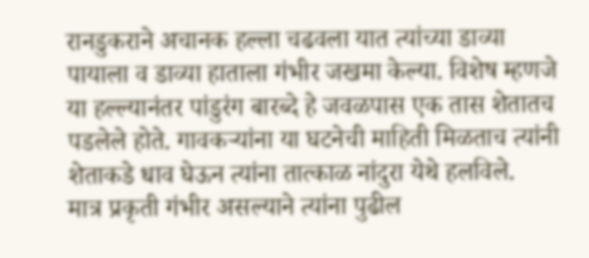रानडुकराने अचानक हल्ला चढवला यात त्यांच्या डाव्या पायाला व डाव्या हाताला गंभीर जखमा केल्या. विशेष म्हणजे या हल्ल्यानंतर पांडुरंग बारब्दे हे जवळपास एक तास शेतातच पडलेले होते. गावकऱ्यांना या घटनेची माहिती मिळताच त्यांनी शेताकडे धाव घेऊन त्यांना तात्काळ नांदुरा येथे हलविले.
मात्र प्रकृती गंभीर असल्याने त्यांना पुढील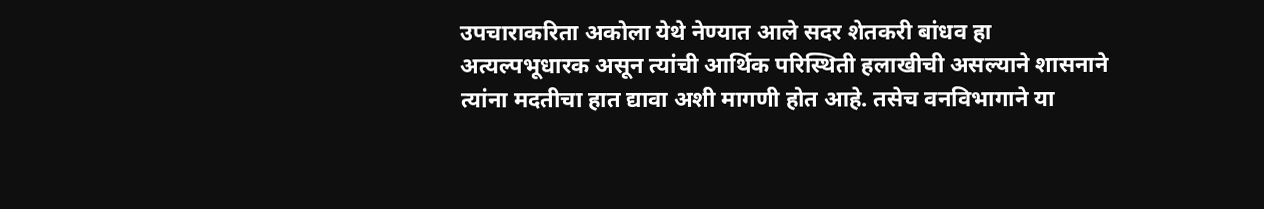उपचाराकरिता अकोला येथे नेण्यात आले सदर शेतकरी बांधव हा अत्यल्पभूधारक असून त्यांची आर्थिक परिस्थिती हलाखीची असल्याने शासनाने त्यांना मदतीचा हात द्यावा अशी मागणी होत आहे. तसेच वनविभागाने या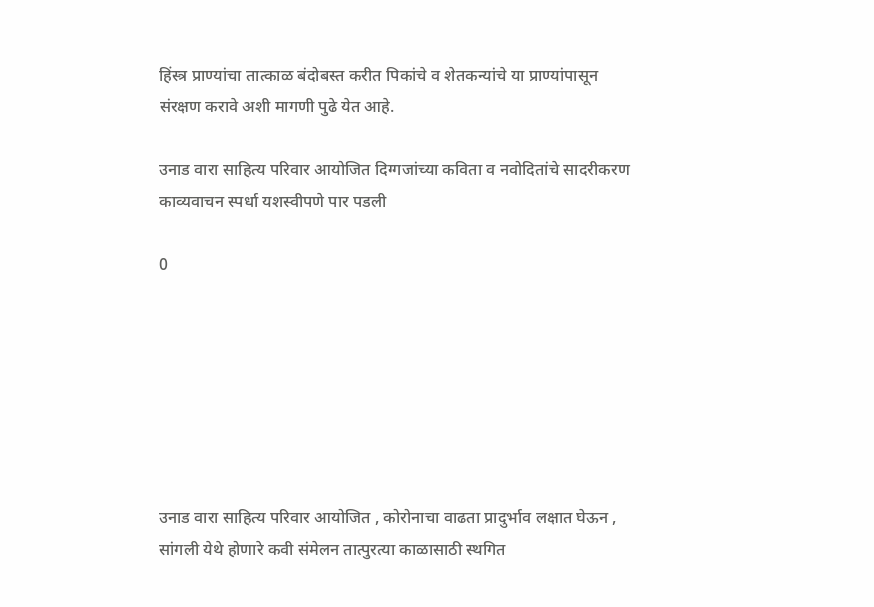हिंस्त्र प्राण्यांचा तात्काळ बंदोबस्त करीत पिकांचे व शेतकन्यांचे या प्राण्यांपासून संरक्षण करावे अशी मागणी पुढे येत आहे.

उनाड वारा साहित्य परिवार आयोजित दिग्गजांच्या कविता व नवोदितांचे सादरीकरण काव्यवाचन स्पर्धा यशस्वीपणे पार पडली

0







उनाड वारा साहित्य परिवार आयोजित , कोरोनाचा वाढता प्रादुर्भाव लक्षात घेऊन , सांगली येथे होणारे कवी संमेलन तात्पुरत्या काळासाठी स्थगित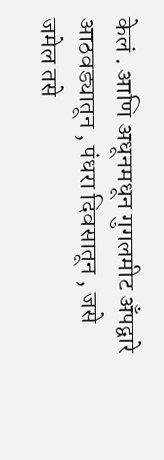केलं . आणि अधूनमधून गुगलमीट अँपद्वारे आठवड्यातून , पंधरा दिवसातून , जसे जमेल तसे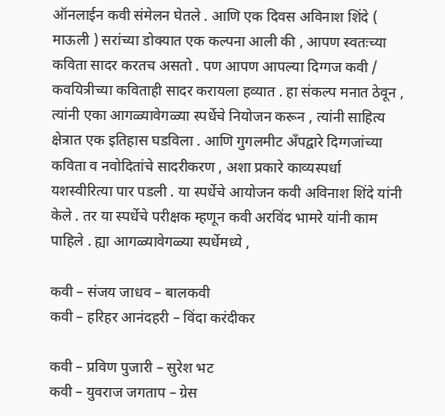ऑनलाईन कवी संमेलन घेतले . आणि एक दिवस अविनाश शिंदे ( माऊली ) सरांच्या डोक्यात एक कल्पना आली की , आपण स्वतःच्या कविता सादर करतच असतो . पण आपण आपल्या दिग्गज कवी / कवयित्रीच्या कविताही सादर करायला हव्यात . हा संकल्प मनात ठेवून , त्यांनी एका आगळ्यावेगळ्या स्पर्धेचे नियोजन करून , त्यांनी साहित्य क्षेत्रात एक इतिहास घडविला . आणि गुगलमीट अँपद्वारे दिग्गजांच्या कविता व नवोदितांचे सादरीकरण , अशा प्रकारे काव्यस्पर्धा यशस्वीरित्या पार पडली . या स्पर्धेचे आयोजन कवी अविनाश शिंदे यांनी केले . तर या स्पर्धेचे परीक्षक म्हणून कवी अरविंद भामरे यांनी काम पाहिले . ह्या आगळ्यावेगळ्या स्पर्धेमध्ये ,

कवी – संजय जाधव – बालकवी
कवी – हरिहर आनंदहरी – विंदा करंदीकर

कवी – प्रविण पुजारी – सुरेश भट
कवी – युवराज जगताप – ग्रेस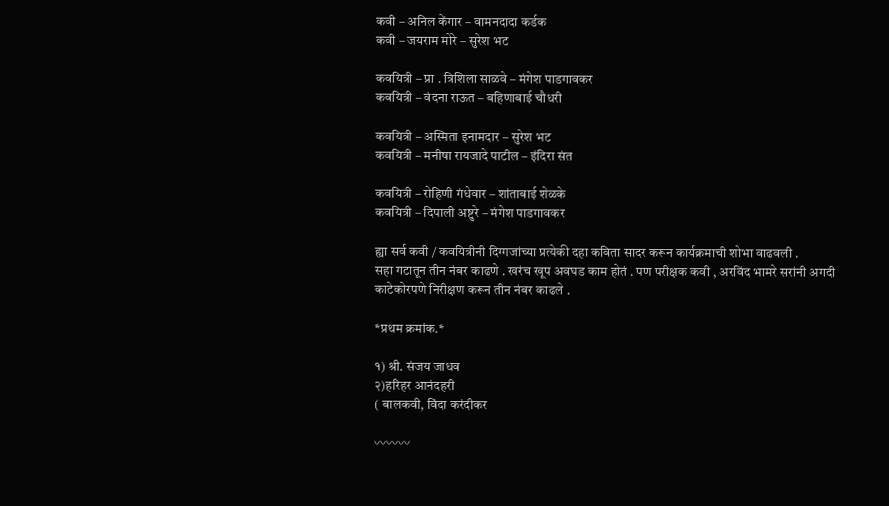कवी – अनिल केंगार – वामनदादा कर्डक
कवी – जयराम मोरे – सुरेश भट

कवयित्री – प्रा . त्रिशिला साळवे – मंगेश पाडगावकर
कवयित्री – वंदना राऊत – बहिणाबाई चौधरी

कवयित्री – अस्मिता इनामदार – सुरेश भट
कवयित्री – मनीषा रायजादे पाटील – इंदिरा संत

कवयित्री – रोहिणी गंधेवार – शांताबाई शेळके
कवयित्री – दिपाली अष्टुरे – मंगेश पाडगावकर

ह्या सर्व कवी / कवयित्रीनी दिग्गजांच्या प्रत्येकी दहा कविता सादर करून कार्यक्रमाची शोभा वाढवली .
सहा गटातून तीन नंबर काढणे . खरंच खूप अवघड काम होतं . पण परीक्षक कवी , अरविंद भामरे सरांनी अगदी काटेकोरपणे निरीक्षण करून तीन नंबर काढले .

*प्रथम क्रमांक.*

१) श्री. संजय जाधव
२)हरिहर आनंदहरी
( बालकवी, विंदा करंदीकर

〰〰〰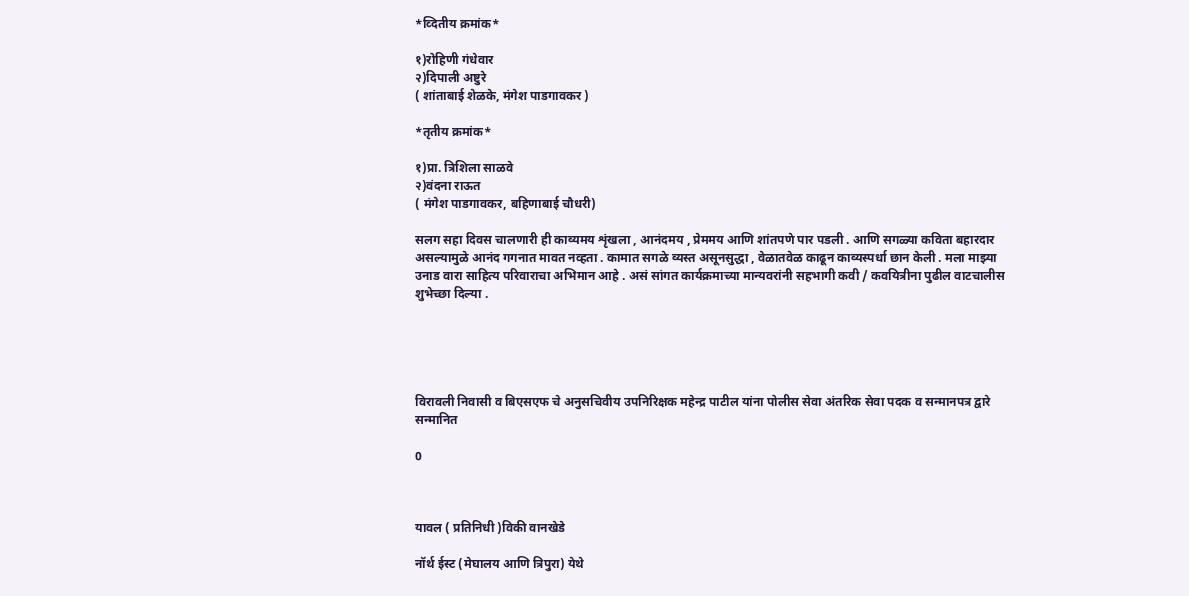*व्दितीय क्रमांक*

१)रोहिणी गंधेवार
२)दिपाली अष्टुरे
( शांताबाई शेळके, मंगेश पाडगावकर )

*तृतीय क्रमांक*

१)प्रा. त्रिशिला साळवे
२)वंदना राऊत
( मंगेश पाडगावकर, बहिणाबाई चौधरी)

सलग सहा दिवस चालणारी ही काव्यमय शृंखला , आनंदमय , प्रेममय आणि शांतपणे पार पडली . आणि सगळ्या कविता बहारदार असल्यामुळे आनंद गगनात मावत नव्हता . कामात सगळे व्यस्त असूनसुद्धा , वेळातवेळ काढून काव्यस्पर्धा छान केली . मला माझ्या उनाड वारा साहित्य परिवाराचा अभिमान आहे . असं सांगत कार्यक्रमाच्या मान्यवरांनी सहभागी कवी / कवयित्रीना पुढील वाटचालीस शुभेच्छा दिल्या .





विरावली निवासी व बिएसएफ चे अनुसचिवीय उपनिरिक्षक महेन्द्र पाटील यांना पोलीस सेवा अंतरिक सेवा पदक व सन्मानपत्र द्वारे सन्मानित

0



यावल ( प्रतिनिधी )विकी वानखेडे

नॉर्थ ईस्ट (मेघालय आणि त्रिपुरा) येथे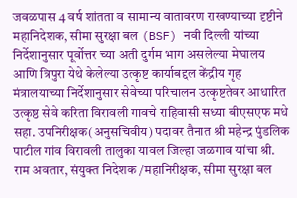जवळपास 4 वर्ष शांतता व सामान्य वातावरण राखण्याच्या दृष्टीने महानिदेशक, सीमा सुरक्षा बल (BSF) नवी दिल्ली यांच्या निर्देशानुसार पूर्वोत्तर च्या अती दुर्गम भाग असलेल्या मेघालय आणि त्रिपुरा येथे केलेल्या उत्कृष्ट कार्याबद्दल केंद्रीय गृह मंत्रालयाच्या निर्देशानुसार सेवेच्या परिचालन उत्कृष्टतेवर आधारित उत्कृष्ठ सेवे करिता विरावली गावचे राहिवासी सध्या बीएसएफ मधे सहा. उपनिरीक्षक(अनुसचिवीय) पदावर तैनात श्री महेन्द्र पुंडलिक पाटील गांव विरावली तालुका यावल जिल्हा जळगाव यांचा श्री. राम अवतार, संयुक्त निदेशक /महानिरीक्षक, सीमा सुरक्षा बल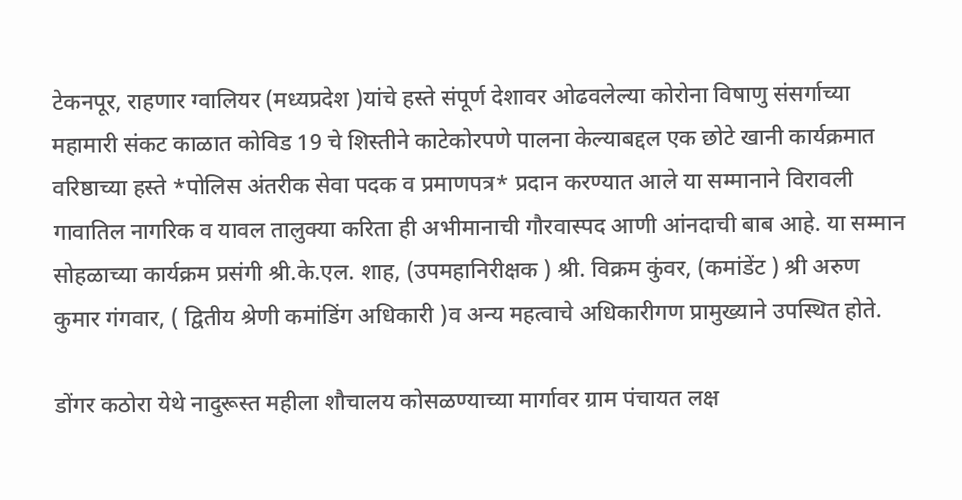टेकनपूर, राहणार ग्वालियर (मध्यप्रदेश )यांचे हस्ते संपूर्ण देशावर ओढवलेल्या कोरोना विषाणु संसर्गाच्या महामारी संकट काळात कोविड 19 चे शिस्तीने काटेकोरपणे पालना केल्याबद्दल एक छोटे खानी कार्यक्रमात वरिष्ठाच्या हस्ते *पोलिस अंतरीक सेवा पदक व प्रमाणपत्र* प्रदान करण्यात आले या सम्मानाने विरावली गावातिल नागरिक व यावल तालुक्या करिता ही अभीमानाची गौरवास्पद आणी आंनदाची बाब आहे. या सम्मान सोहळाच्या कार्यक्रम प्रसंगी श्री.के.एल. शाह, (उपमहानिरीक्षक ) श्री. विक्रम कुंवर, (कमांडेंट ) श्री अरुण कुमार गंगवार, ( द्वितीय श्रेणी कमांडिंग अधिकारी )व अन्य महत्वाचे अधिकारीगण प्रामुख्याने उपस्थित होते.

डोंगर कठोरा येथे नादुरूस्त महीला शौचालय कोसळण्याच्या मार्गावर ग्राम पंचायत लक्ष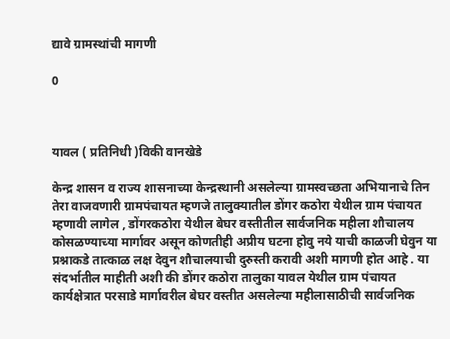द्यावे ग्रामस्थांची मागणी

0



यावल ( प्रतिनिधी )विकी वानखेडे

केन्द्र शासन व राज्य शासनाच्या केन्द्रस्थानी असलेल्या ग्रामस्वच्छता अभियानाचे तिन तेरा वाजवणारी ग्रामपंचायत म्हणजे तालुक्यातील डोंगर कठोरा येथील ग्राम पंचायत म्हणावी लागेल , डोंगरकठोरा येथील बेघर वस्तीतील सार्वजनिक महीला शौचालय कोसळण्याच्या मार्गावर असून कोणतीही अप्रीय घटना होवु नये याची काळजी घेवुन या प्रश्नाकडे तात्काळ लक्ष देवुन शौचालयाची दुरुस्ती करावी अशी मागणी होत आहे . या संदर्भातील माहीती अशी की डोंगर कठोरा तालुका यावल येथील ग्राम पंचायत कार्यक्षेत्रात परसाडे मार्गावरील बेघर वस्तीत असलेल्या महीलासाठीची सार्वजनिक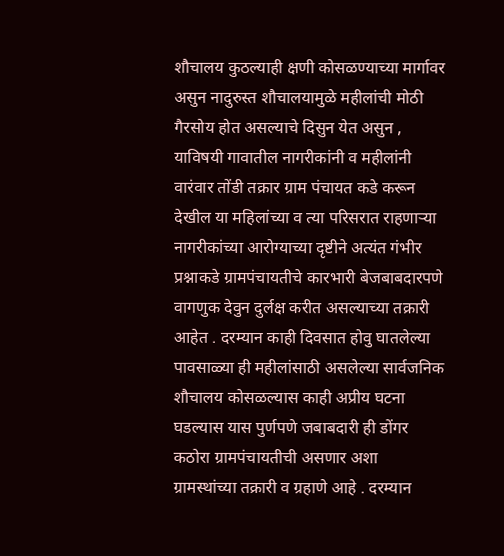शौचालय कुठल्याही क्षणी कोसळण्याच्या मार्गावर असुन नादुरुस्त शौचालयामुळे महीलांची मोठी गैरसोय होत असल्याचे दिसुन येत असुन , याविषयी गावातील नागरीकांनी व महीलांनी वारंवार तोंडी तक्रार ग्राम पंचायत कडे करून देखील या महिलांच्या व त्या परिसरात राहणाऱ्या नागरीकांच्या आरोग्याच्या दृष्टीने अत्यंत गंभीर प्रश्नाकडे ग्रामपंचायतीचे कारभारी बेजबाबदारपणे वागणुक देवुन दुर्लक्ष करीत असल्याच्या तक्रारी आहेत . दरम्यान काही दिवसात होवु घातलेल्या पावसाळ्या ही महीलांसाठी असलेल्या सार्वजनिक शौचालय कोसळल्यास काही अप्रीय घटना घडल्यास यास पुर्णपणे जबाबदारी ही डोंगर कठोरा ग्रामपंचायतीची असणार अशा ग्रामस्थांच्या तक्रारी व ग्रहाणे आहे . दरम्यान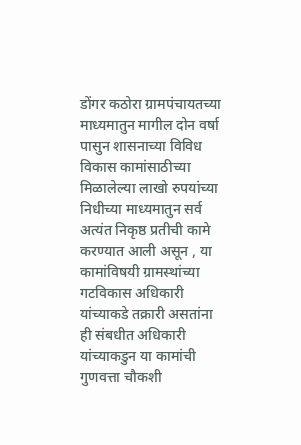डोंगर कठोरा ग्रामपंचायतच्या माध्यमातुन मागील दोन वर्षा पासुन शासनाच्या विविध विकास कामांसाठीच्या मिळालेल्या लाखो रुपयांच्या निधीच्या माध्यमातुन सर्व अत्यंत निकृष्ठ प्रतीची कामे करण्यात आली असून , या कामांविषयी ग्रामस्थांच्या गटविकास अधिकारी यांच्याकडे तक्रारी असतांना ही संबधीत अधिकारी यांच्याकडुन या कामांची गुणवत्ता चौकशी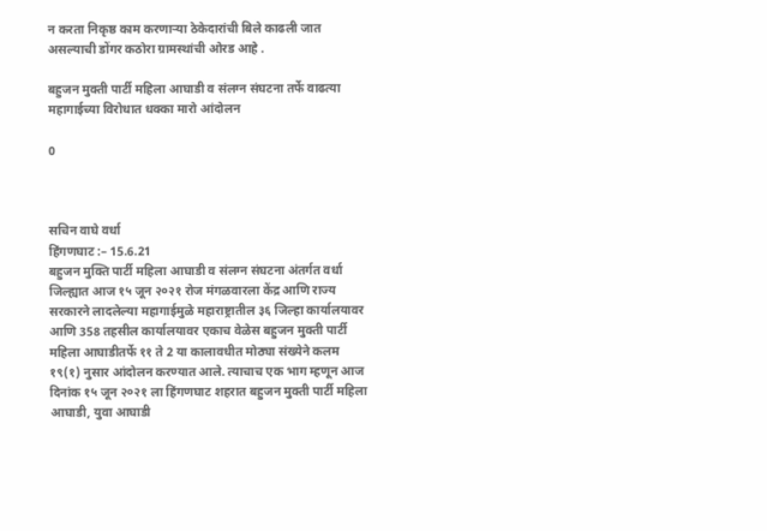न करता निकृष्ठ काम करणाऱ्या ठेकेदारांची बिले काढली जात असल्याची डोंगर कठोरा ग्रामस्थांची ओरड आहे .

बहुजन मुक्ती पार्टी महिला आघाडी व संलग्न संघटना तर्फे वाढत्या महागाईच्या विरोधात धक्का मारो आंदोलन

0



सचिन वाघे वर्धा
हिंगणघाट :– 15.6.21
बहुजन मुक्ति पार्टी महिला आघाडी व संलग्न संघटना अंतर्गत वर्धा जिल्ह्यात आज १५ जून २०२१ रोज मंगळवारला केंद्र आणि राज्य सरकारने लादलेल्या महागाईमुळे महाराष्ट्रातील ३६ जिल्हा कार्यालयावर आणि 358 तहसील कार्यालयावर एकाच वेळेस बहुजन मुक्ती पार्टी महिला आघाडीतर्फे ११ ते 2 या कालावधीत मोठ्या संख्येने कलम १९(१) नुसार आंदोलन करण्यात आले. त्याचाच एक भाग म्हणून आज दिनांक १५ जून २०२१ ला हिंगणघाट शहरात बहुजन मुक्ती पार्टी महिला आघाडी, युवा आघाडी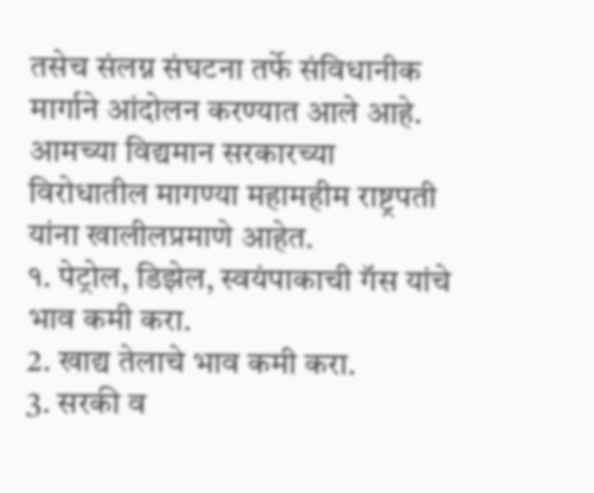तसेच संलग्न संघटना तर्फे संविधानीक मार्गाने आंदोलन करण्यात आले आहे. आमच्या विद्यमान सरकारच्या विरोधातील मागण्या महामहीम राष्ट्रपती यांना खालीलप्रमाणे आहेत.
१. पेट्रोल, डिझेल, स्वयंपाकाची गॅस यांचे भाव कमी करा.
2. खाद्य तेलाचे भाव कमी करा.
3. सरकी व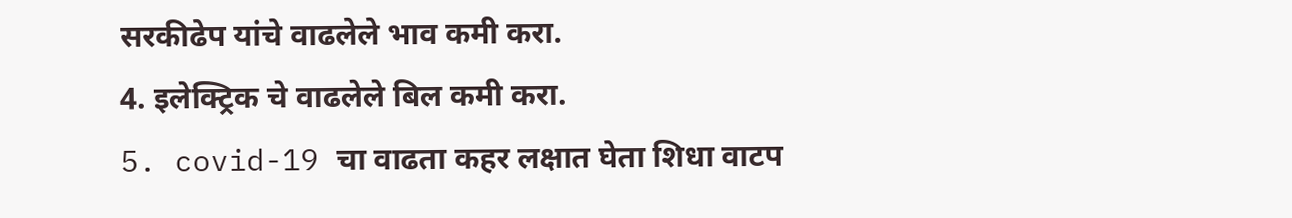सरकीढेप यांचे वाढलेले भाव कमी करा.
4. इलेक्ट्रिक चे वाढलेले बिल कमी करा.
5. covid-19 चा वाढता कहर लक्षात घेता शिधा वाटप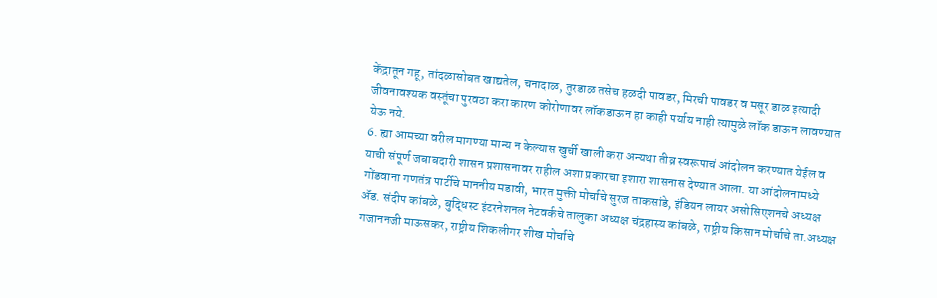केंद्रातून गहू, तांदळासोबत खाद्यतेल, चनादाळ, तुरडाळ तसेच हळदी पावडर, मिरची पावडर व मसूर डाळ इत्यादी जीवनावश्यक वस्तूंचा पुरवठा करा कारण कोरोणावर लॉकडाऊन हा काही पर्याय नाही त्यामुळे लॉक डाऊन लावण्यात येऊ नये.
6. ह्या आमच्या वरील मागण्या मान्य न केल्यास खुर्ची खाली करा अन्यथा तीव्र स्वरूपाचं आंदोलन करण्यात येईल व याची संपूर्ण जबाबदारी शासन प्रशासनावर राहील अशा प्रकारचा इशारा शासनास देण्यात आला. या आंदोलनामध्ये गोंडवाना गणतंत्र पार्टीचे माननीय मडावी, भारत मुक्ती मोर्चाचे सुरज ताकसांडे, इंडियन लायर असोसिएशनचे अध्यक्ष ॲड. संदीप कांबळे, बुद्धिस्ट इंटरनेशनल नेटवर्कचे तालुका अध्यक्ष चंद्रहास्य कांबळे, राष्ट्रीय किसान मोर्चाचे ता.अध्यक्ष गजाननजी माऊसकर, राष्ट्रीय शिकलीगर शीख मोर्चाचे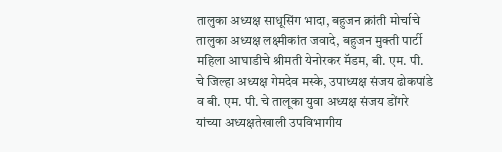तालुका अध्यक्ष साधूसिंग भादा, बहुजन क्रांती मोर्चाचे तालुका अध्यक्ष लक्ष्मीकांत जवादे, बहुजन मुक्ती पार्टी महिला आघाडीचे श्रीमती येनोरकर मॅडम, बी. एम. पी. चे जिल्हा अध्यक्ष गेमदेव मस्के, उपाध्यक्ष संजय ढोकपांडे व बी. एम. पी. चे तालूका युवा अध्यक्ष संजय डोंगरे यांच्या अध्यक्षतेखाली उपविभागीय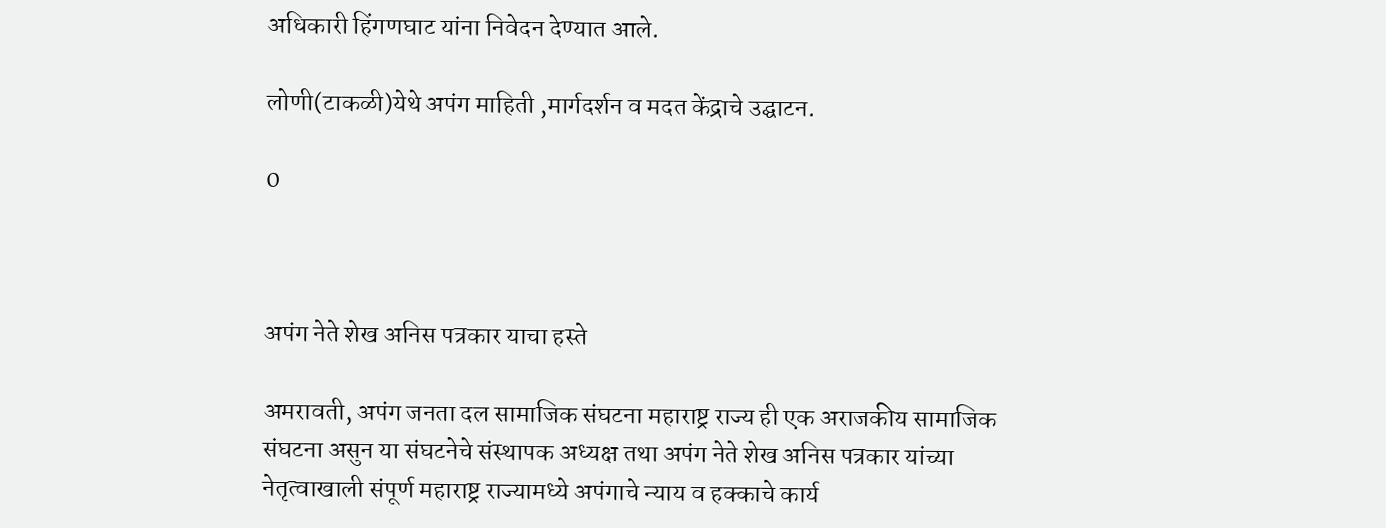अधिकारी हिंगणघाट यांना निवेदन देण्यात आले‌.

लोणी(टाकळी)येथे अपंग माहिती ,मार्गदर्शन व मदत केंद्राचे उद्घाटन.

0



अपंग नेते शेख अनिस पत्रकार याचा हस्ते

अमरावती, अपंग जनता दल सामाजिक संघटना महाराष्ट्र राज्य ही एक अराजकीय सामाजिक संघटना असुन या संघटनेचे संस्थापक अध्यक्ष तथा अपंग नेते शेख अनिस पत्रकार यांच्या नेतृत्वाखाली संपूर्ण महाराष्ट्र राज्यामध्ये अपंगाचे न्याय व हक्काचे कार्य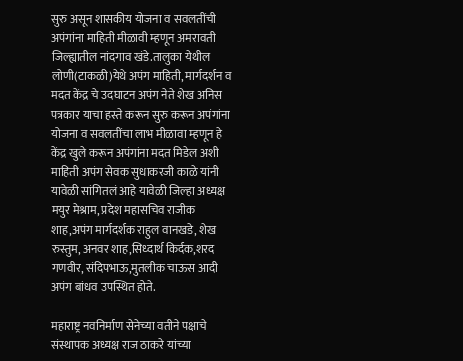सुरु असून शासकीय योजना व सवलतींची अपंगांना माहिती मीळावी म्हणून अमरावती जिल्ह्यातील नांदगाव खंडे.तालुका येथील लोणी(टाकळी)येथे अपंग माहिती, मार्गदर्शन व मदत केंद्र चे उदघाटन अपंग नेते शेख अनिस पत्रकार याचा हस्ते करून सुरु करून अपंगांना योजना व सवलतींचा लाभ मीळावा म्हणून हे केंद्र खुले करून अपंगांना मदत मिडेल अशी माहिती अपंग सेवक सुधाकरजी काळे यांनी यावेळी सांगितलं आहे यावेळी जिल्हा अध्यक्ष मयुर मेश्राम, प्रदेश महासचिव राजीक शाह,अपंग मार्गदर्शक राहुल वानखडे, शेख रुस्तुम, अनवर शाह,सिध्दार्थ किर्दक,शरद गणवीर, संदिपभाऊ,मुतलीक चाऊस आदी अपंग बांधव उपस्थित होते.

महाराष्ट्र नवनिर्माण सेनेच्या वतीने पक्षाचे संस्थापक अध्यक्ष राज ठाकरे यांच्या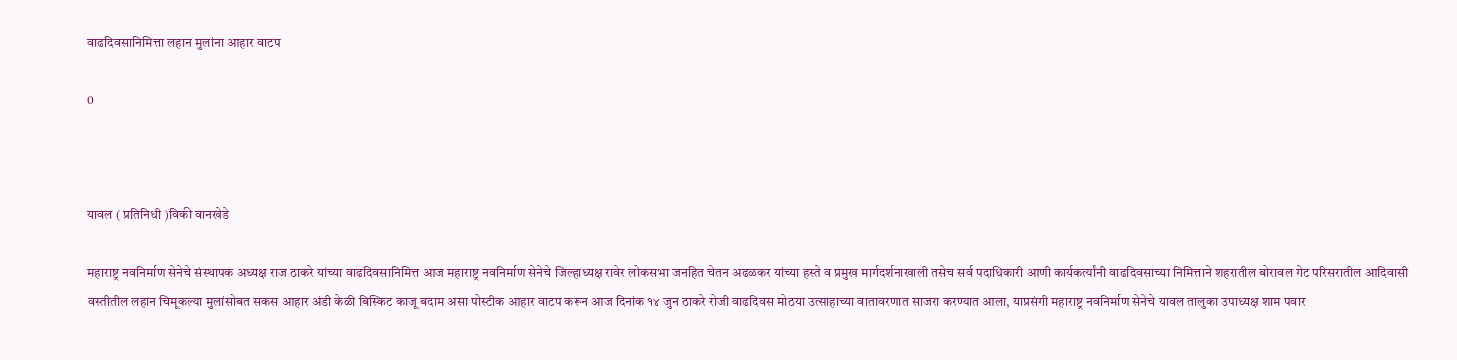वाढदिवसानिमित्ता लहान मुलांना आहार वाटप

0



यावल ( प्रतिनिधी )विकी वानखेडे

महाराष्ट्र नवनिर्माण सेनेचे संस्थापक अध्यक्ष राज ठाकरे यांच्या वाढदिवसानिमित्त आज महाराष्ट्र नवनिर्माण सेनेचे जिल्हाध्यक्ष रावेर लोकसभा जनहित चेतन अढळकर यांच्या हस्ते व प्रमुख मार्गदर्शनाखाली तसेच सर्व पदाधिकारी आणी कार्यकर्त्यांनी वाढदिवसाच्या निमित्ताने शहरातील बोरावल गेट परिसरातील आदिवासी वस्तीतील लहान चिमूकल्या मुलांसोबत सकस आहार अंडी केळी बिस्किट काजू बदाम असा पोस्टीक आहार वाटप करून आज दिनांक १४ जुन ठाकरे रोजी वाढदिवस मोठया उत्साहाच्या वातावरणात साजरा करण्यात आला, याप्रसंगी महाराष्ट्र नवनिर्माण सेनेचे यावल तालुका उपाध्यक्ष शाम पवार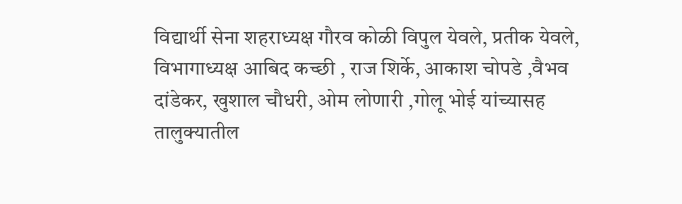विद्यार्थी सेना शहराध्यक्ष गौरव कोळी विपुल येवले, प्रतीक येवले, विभागाध्यक्ष आबिद कच्छी , राज शिर्के, आकाश चोपडे ,वैभव दांडेकर, खुशाल चौधरी, ओम लोणारी ,गोलू भोई यांच्यासह तालुक्यातील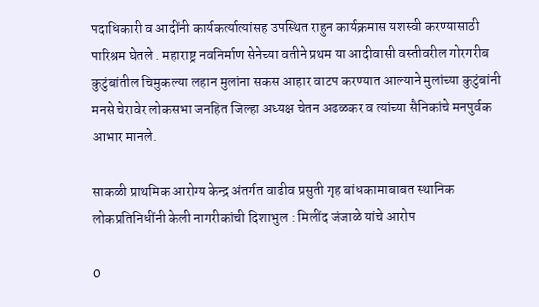पदाधिकारी व आदींनी कार्यकर्त्यात्यांसह उपस्थित राहुन कार्यक्रमास यशस्वी करण्यासाठी पारिश्रम घेतले . महाराष्ट्र नवनिर्माण सेनेच्या वतीने प्रथम या आदीवासी वस्तीवरील गोरगरीब कुटुंबांतील चिमुकल्या लहान मुलांना सकस आहार वाटप करण्यात आल्याने मुलांच्या कुटुंबांनी मनसे चेरावेर लोकसभा जनहित जिल्हा अध्यक्ष चेतन अढळकर व त्यांच्या सैनिकांचे मनपुर्वक आभार मानले.

साकळी प्राथमिक आरोग्य केन्द्र अंतर्गत वाढीव प्रसुती गृह बांधकामाबाबत स्थानिक लोकप्रतिनिधींनी केली नागरीकांची दिशाभुल : मिलींद जंजाळे यांचे आरोप

0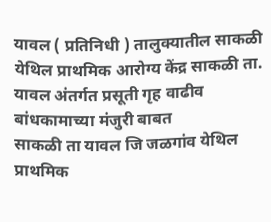यावल ( प्रतिनिधी ) तालुक्यातील साकळी येथिल प्राथमिक आरोग्य केंद्र साकळी ता. यावल अंतर्गत प्रसूती गृह वाढीव बांधकामाच्या मंजुरी बाबत
साकळी ता यावल जि जळगांव येथिल प्राथमिक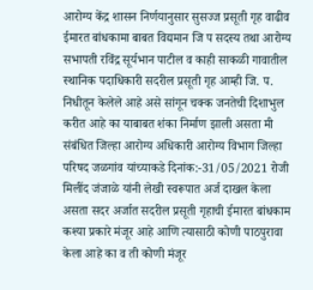आरोग्य केंद्र शासन निर्णयानुसार सुसज्ज प्रसूती गृह वाढीव ईमारत बांधकामा बाबत विद्यमान जि प सदस्य तथा आरोग्य सभापती रविंद्र सूर्यभान पाटील व काही साकळी गावातील स्थानिक पदाधिकारी सदरील प्रसूती गृह आम्ही जि. प. निधीतून केलेले आहे असे सांगून चक्क जनतेची दिशाभुल करीत आहे का याबाबत शंका निर्माण झाली असता मी संबंधित जिल्हा आरोग्य अधिकारी आरोग्य विभाग जिल्हा परिषद जळगांव यांच्याकडे दिनांक:-31/05/2021 रोजी मिलींद जंजाळे यांनी लेखी स्वरूपात अर्ज दाखल केला असता सदर अर्जात सदरील प्रसूती गृहाची ईमारत बांधकाम कश्या प्रकारे मंजूर आहे आणि त्यासाठी कोणी पाठपुरावा केला आहे का व ती कोणी मंजूर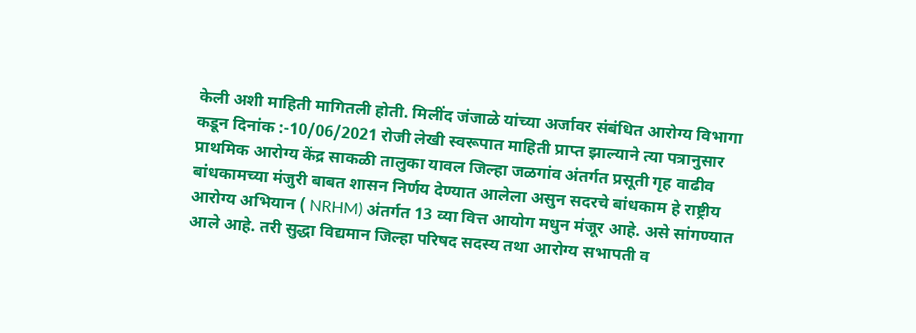केली अशी माहिती मागितली होती. मिलींद जंजाळे यांच्या अर्जावर संबंधित आरोग्य विभागा कडून दिनांक :-10/06/2021 रोजी लेखी स्वरूपात माहिती प्राप्त झाल्याने त्या पत्रानुसार प्राथमिक आरोग्य केंद्र साकळी तालुका यावल जिल्हा जळगांव अंतर्गत प्रसूती गृह वाढीव बांधकामच्या मंजुरी बाबत शासन निर्णय देण्यात आलेला असुन सदरचे बांधकाम हे राष्ट्रीय आरोग्य अभियान ( NRHM) अंतर्गत 13 व्या वित्त आयोग मधुन मंजूर आहे. असे सांगण्यात आले आहे. तरी सुद्धा विद्यमान जिल्हा परिषद सदस्य तथा आरोग्य सभापती व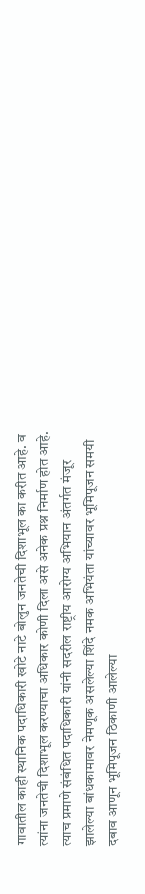गावातील काही स्थानिक पदाधिकारी खोटे नाटे बोलुन जनतेची दिशाभूल का करीत आहे. व त्यांना जनतेची दिशाभूल करण्याचा अधिकार कोणी दिला असे अनेक प्रश्न निर्माण होत आहे. त्याच प्रमाणे संबंधित पदाधिकारी यांनी सदरील राष्ट्रीय आरोग्य अभियान अंतर्गत मंजूर झालेल्या बांधकामावर नेमणूक असलेल्या शिंदे नमक अभियंता यांच्यावर भूमिपूजन समयी दबाव आणून भूमिपूजन ठिकाणी आलेल्या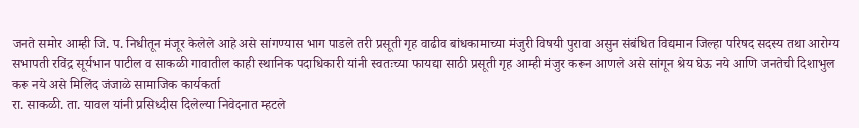जनते समोर आम्ही जि. प. निधीतून मंजूर केलेले आहे असे सांगण्यास भाग पाडले तरी प्रसूती गृह वाढीव बांधकामाच्या मंजुरी विषयी पुरावा असुन संबंधित विद्यमान जिल्हा परिषद सदस्य तथा आरोग्य सभापती रविंद्र सूर्यभान पाटील व साकळी गावातील काही स्थानिक पदाधिकारी यांनी स्वतःच्या फायद्या साठी प्रसूती गृह आम्ही मंजुर करून आणले असे सांगून श्रेय घेऊ नये आणि जनतेची दिशाभुल करू नये असे मिलिंद जंजाळे सामाजिक कार्यकर्ता
रा. साकळी. ता. यावल यांनी प्रसिध्दीस दिलेल्या निवेदनात म्हटले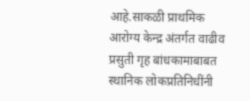आहे.साकळी प्राथमिक आरोग्य केन्द्र अंतर्गत वाढीव प्रसुती गृह बांधकामाबाबत स्थानिक लोकप्रतिनिधींनी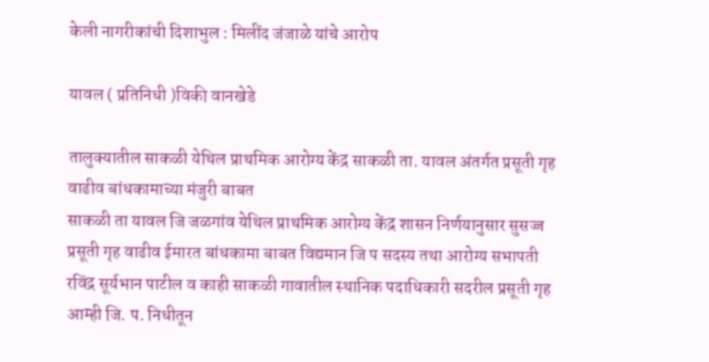केली नागरीकांची दिशाभुल : मिलींद जंजाळे यांचे आरोप

यावल ( प्रतिनिधी )विकी वानखेडे

तालुक्यातील साकळी येथिल प्राथमिक आरोग्य केंद्र साकळी ता. यावल अंतर्गत प्रसूती गृह वाढीव बांधकामाच्या मंजुरी बाबत
साकळी ता यावल जि जळगांव येथिल प्राथमिक आरोग्य केंद्र शासन निर्णयानुसार सुसज्ज प्रसूती गृह वाढीव ईमारत बांधकामा बाबत विद्यमान जि प सदस्य तथा आरोग्य सभापती रविंद्र सूर्यभान पाटील व काही साकळी गावातील स्थानिक पदाधिकारी सदरील प्रसूती गृह आम्ही जि. प. निधीतून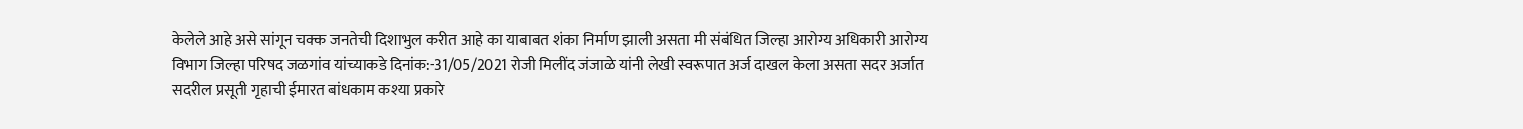केलेले आहे असे सांगून चक्क जनतेची दिशाभुल करीत आहे का याबाबत शंका निर्माण झाली असता मी संबंधित जिल्हा आरोग्य अधिकारी आरोग्य विभाग जिल्हा परिषद जळगांव यांच्याकडे दिनांक:-31/05/2021 रोजी मिलींद जंजाळे यांनी लेखी स्वरूपात अर्ज दाखल केला असता सदर अर्जात सदरील प्रसूती गृहाची ईमारत बांधकाम कश्या प्रकारे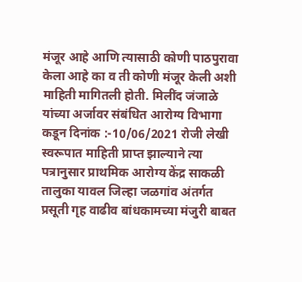मंजूर आहे आणि त्यासाठी कोणी पाठपुरावा केला आहे का व ती कोणी मंजूर केली अशी माहिती मागितली होती. मिलींद जंजाळे यांच्या अर्जावर संबंधित आरोग्य विभागा कडून दिनांक :-10/06/2021 रोजी लेखी स्वरूपात माहिती प्राप्त झाल्याने त्या पत्रानुसार प्राथमिक आरोग्य केंद्र साकळी तालुका यावल जिल्हा जळगांव अंतर्गत प्रसूती गृह वाढीव बांधकामच्या मंजुरी बाबत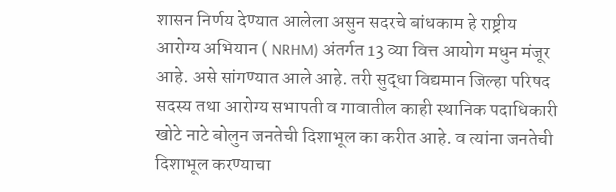शासन निर्णय देण्यात आलेला असुन सदरचे बांधकाम हे राष्ट्रीय आरोग्य अभियान ( NRHM) अंतर्गत 13 व्या वित्त आयोग मधुन मंजूर आहे. असे सांगण्यात आले आहे. तरी सुद्धा विद्यमान जिल्हा परिषद सदस्य तथा आरोग्य सभापती व गावातील काही स्थानिक पदाधिकारी खोटे नाटे बोलुन जनतेची दिशाभूल का करीत आहे. व त्यांना जनतेची दिशाभूल करण्याचा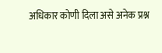अधिकार कोणी दिला असे अनेक प्रश्न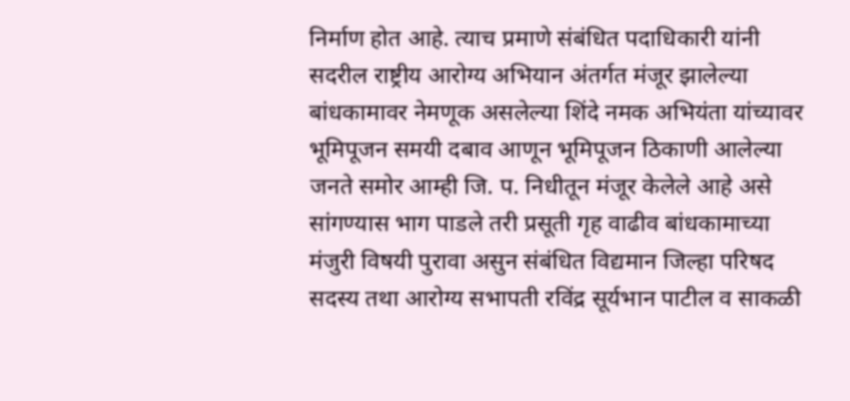निर्माण होत आहे. त्याच प्रमाणे संबंधित पदाधिकारी यांनी सदरील राष्ट्रीय आरोग्य अभियान अंतर्गत मंजूर झालेल्या बांधकामावर नेमणूक असलेल्या शिंदे नमक अभियंता यांच्यावर भूमिपूजन समयी दबाव आणून भूमिपूजन ठिकाणी आलेल्या जनते समोर आम्ही जि. प. निधीतून मंजूर केलेले आहे असे सांगण्यास भाग पाडले तरी प्रसूती गृह वाढीव बांधकामाच्या मंजुरी विषयी पुरावा असुन संबंधित विद्यमान जिल्हा परिषद सदस्य तथा आरोग्य सभापती रविंद्र सूर्यभान पाटील व साकळी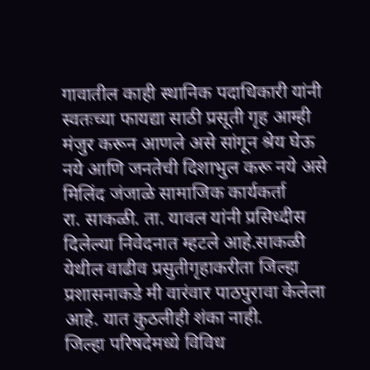गावातील काही स्थानिक पदाधिकारी यांनी स्वतःच्या फायद्या साठी प्रसूती गृह आम्ही मंजुर करून आणले असे सांगून श्रेय घेऊ नये आणि जनतेची दिशाभुल करू नये असे मिलिंद जंजाळे सामाजिक कार्यकर्ता
रा. साकळी. ता. यावल यांनी प्रसिध्दीस दिलेल्या निवेदनात म्हटले आहे.साकळी येथील वाढीव प्रसुतीगृहाकरीता जिल्हा प्रशासनाकडे मी वारंवार पाठपुरावा केलेला आहे. यात कुठलीही शंका नाही.
जिल्हा परिषदेमध्ये विविध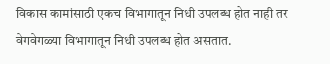विकास कामांसाठी एकच विभागातून निधी उपलब्ध होत नाही तर वेगवेगळ्या विभागातून निधी उपलब्ध होत असतात.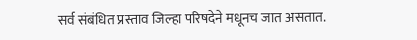सर्व संबंधित प्रस्ताव जिल्हा परिषदेने मधूनच जात असतात.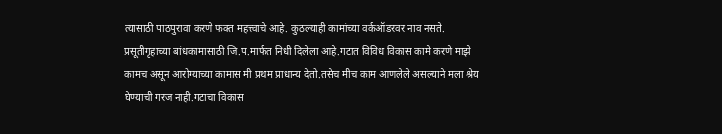त्यासाठी पाठपुरावा करणे फक्त महत्त्वाचे आहे. कुठल्याही कामांच्या वर्कऑडरवर नाव नसते. प्रसूतीगृहाच्या बांधकामासाठी जि.प.मार्फत निधी दिलेला आहे.गटात विविध विकास कामे करणे माझे कामच असून आरोग्याच्या कामास मी प्रथम प्राधान्य देतो.तसेच मीच काम आणलेले असल्याने मला श्रेय घेण्याची गरज नाही.गटाचा विकास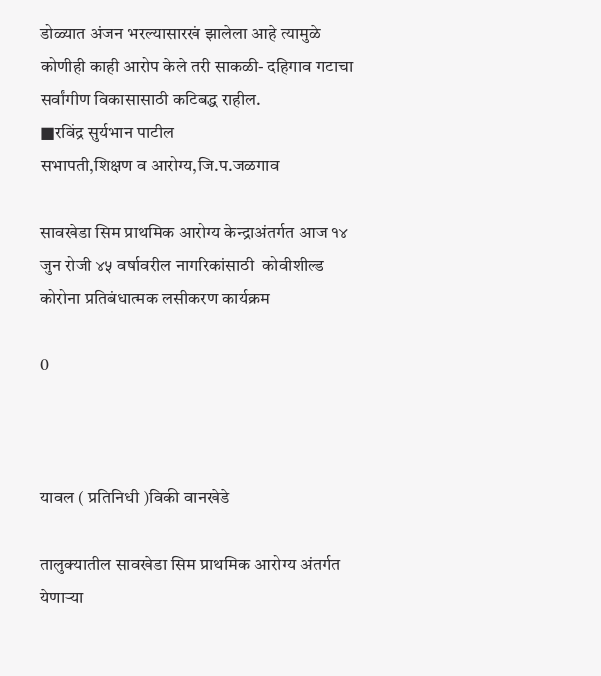डोळ्यात अंजन भरल्यासारखं झालेला आहे त्यामुळे कोणीही काही आरोप केले तरी साकळी- दहिगाव गटाचा सर्वांगीण विकासासाठी कटिबद्ध राहील.
■रविंद्र सुर्यभान पाटील
सभापती,शिक्षण व आरोग्य,जि.प.जळगाव

सावखेडा सिम प्राथमिक आरोग्य केन्द्राअंतर्गत आज १४ जुन रोजी ४५ वर्षावरील नागरिकांसाठी  कोवीशील्ड  कोरोना प्रतिबंधात्मक लसीकरण कार्यक्रम

0



यावल ( प्रतिनिधी )विकी वानखेडे

तालुक्यातील सावखेडा सिम प्राथमिक आरोग्य अंतर्गत येणाऱ्या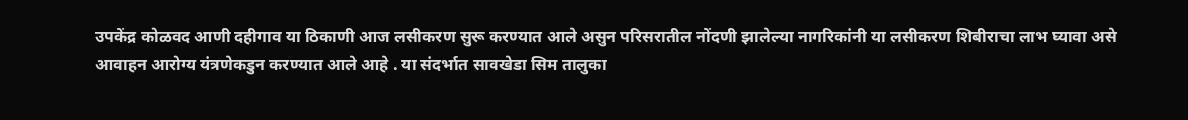उपकेंद्र कोळवद आणी दहीगाव या ठिकाणी आज लसीकरण सुरू करण्यात आले असुन परिसरातील नोंदणी झालेल्या नागरिकांनी या लसीकरण शिबीराचा लाभ घ्यावा असे आवाहन आरोग्य यंत्रणेकडुन करण्यात आले आहे . या संदर्भात सावखेडा सिम तालुका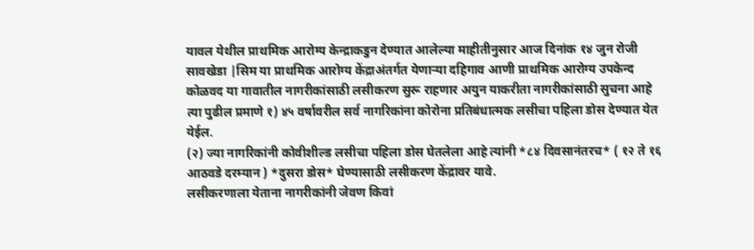यावल येथील प्राथमिक आरोग्य केन्द्राकडुन देण्यात आलेल्या माहीतीनुसार आज दिनांक १४ जुन रोजी सावखेडा |सिम या प्राथमिक आरोग्य केंद्राअंतर्गत येणाऱ्या दहिगाव आणी प्राथमिक आरोग्य उपकेन्द कोळवद या गावातील नागरीकांसाठी लसीकरण सुरू राहणार अयुन याकरीता नागरीकांसाठी सुचना आहे त्या पुढील प्रमाणे १) ४५ वर्षावरील सर्व नागरिकांना कोरोना प्रतिबंधात्मक लसीचा पहिला डोस देण्यात येत येईल.
(२) ज्या नागरिकांनी कोवीशील्ड लसीचा पहिला डोस घेतलेला आहे त्यांनी *८४ दिवसानंतरच* ( १२ ते १६ आठवडे दरम्यान ) *दुसरा डोस* घेण्यासाठी लसीकरण केंद्रावर यावे.
लसीकरणाला येताना नागरीकांनी जेवण किवां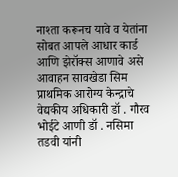नाश्ता करूनच यावे व येतांना सोबत आपले आधार कार्ड आणि झेरॉक्स आणावे असे आवाहन सावखेडा सिम प्राथमिक आरोग्य केन्द्राचे वेद्यकीय अधिकारी डॉ . गौरव भोईटे आणी डॉ . नसिमा तडवी यांनी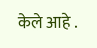केले आहे .